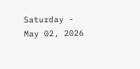Saturday - May 02, 2026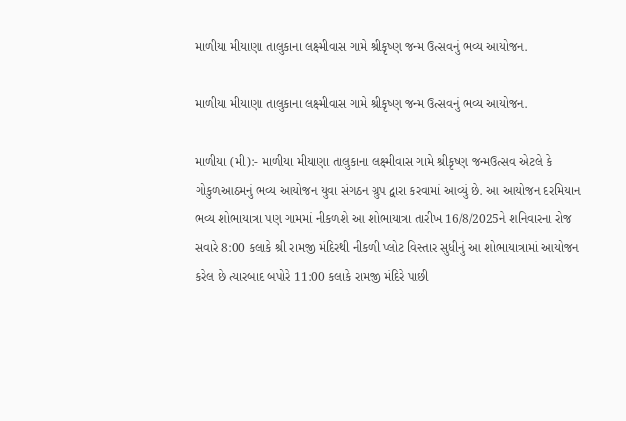માળીયા મીયાણા તાલુકાના લક્ષ્મીવાસ ગામે શ્રીકૃષ્ણ જન્મ ઉત્સવનું ભવ્ય આયોજન.

માળીયા મીયાણા તાલુકાના લક્ષ્મીવાસ ગામે શ્રીકૃષ્ણ જન્મ ઉત્સવનું ભવ્ય આયોજન.

માળીયા (મી):- માળીયા મીયાણા તાલુકાના લક્ષ્મીવાસ ગામે શ્રીકૃષ્ણ જન્મઉત્સવ એટલે કે ગોકુળઆઠમનું ભવ્ય આયોજન યુવા સંગઠન ગ્રુપ દ્વારા કરવામાં આવ્યું છે. આ આયોજન દરમિયાન ભવ્ય શોભાયાત્રા પણ ગામમાં નીકળશે આ શોભાયાત્રા તારીખ 16/8/2025ને શનિવારના રોજ સવારે 8:00 કલાકે શ્રી રામજી મંદિરથી નીકળી પ્લોટ વિસ્તાર સુધીનું આ શોભાયાત્રામાં આયોજન કરેલ છે ત્યારબાદ બપોરે 11:00 કલાકે રામજી મંદિરે પાછી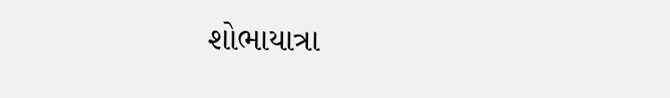શોભાયાત્રા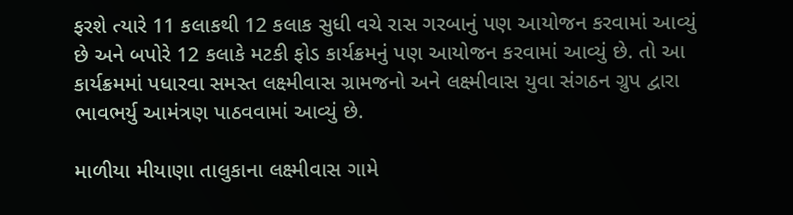ફરશે ત્યારે 11 કલાકથી 12 કલાક સુધી વચે રાસ ગરબાનું પણ આયોજન કરવામાં આવ્યું છે અને બપોરે 12 કલાકે મટકી ફોડ કાર્યક્રમનું પણ આયોજન કરવામાં આવ્યું છે. તો આ કાર્યક્રમમાં પધારવા સમસ્ત લક્ષ્મીવાસ ગ્રામજનો અને લક્ષ્મીવાસ યુવા સંગઠન ગ્રુપ દ્વારા ભાવભર્યુ આમંત્રણ પાઠવવામાં આવ્યું છે.

માળીયા મીયાણા તાલુકાના લક્ષ્મીવાસ ગામે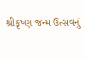શ્રીકૃષ્ણ જન્મ ઉત્સવનું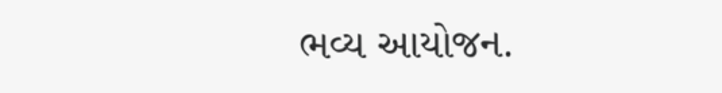ભવ્ય આયોજન.